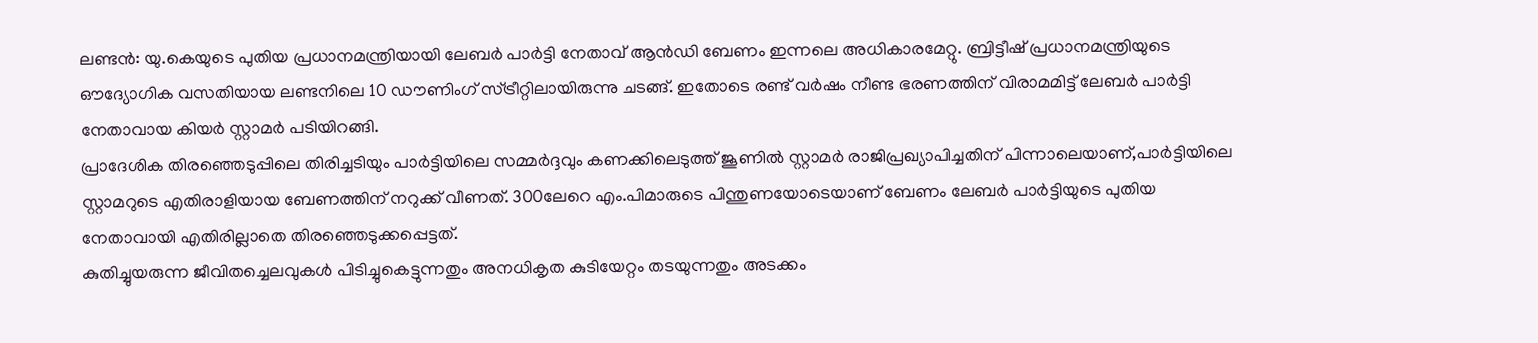ലണ്ടൻ: യു.കെയുടെ പുതിയ പ്രധാനമന്ത്രിയായി ലേബർ പാർട്ടി നേതാവ് ആൻഡി ബേണം ഇന്നലെ അധികാരമേറ്റു. ബ്രിട്ടീഷ് പ്രധാനമന്ത്രിയുടെ ഔദ്യോഗിക വസതിയായ ലണ്ടനിലെ 10 ഡൗണിംഗ് സ്ട്രീറ്റിലായിരുന്നു ചടങ്ങ്. ഇതോടെ രണ്ട് വർഷം നീണ്ട ഭരണത്തിന് വിരാമമിട്ട് ലേബർ പാർട്ടി നേതാവായ കിയർ സ്റ്റാമർ പടിയിറങ്ങി.
പ്രാദേശിക തിരഞ്ഞെടുപ്പിലെ തിരിച്ചടിയും പാർട്ടിയിലെ സമ്മർദ്ദവും കണക്കിലെടുത്ത് ജൂണിൽ സ്റ്റാമർ രാജിപ്രഖ്യാപിച്ചതിന് പിന്നാലെയാണ്,പാർട്ടിയിലെ സ്റ്റാമറുടെ എതിരാളിയായ ബേണത്തിന് നറുക്ക് വീണത്. 300ലേറെ എം.പിമാരുടെ പിന്തുണയോടെയാണ് ബേണം ലേബർ പാർട്ടിയുടെ പുതിയ നേതാവായി എതിരില്ലാതെ തിരഞ്ഞെടുക്കപ്പെട്ടത്.
കുതിച്ചുയരുന്ന ജീവിതച്ചെലവുകൾ പിടിച്ചുകെട്ടുന്നതും അനധികൃത കുടിയേറ്റം തടയുന്നതും അടക്കം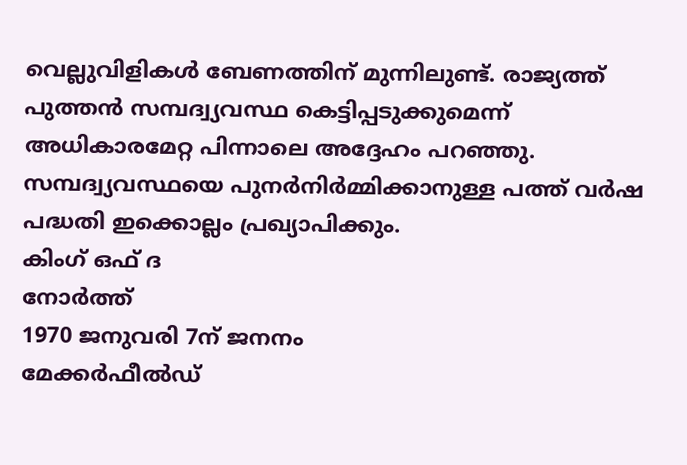വെല്ലുവിളികൾ ബേണത്തിന് മുന്നിലുണ്ട്. രാജ്യത്ത് പുത്തൻ സമ്പദ്വ്യവസ്ഥ കെട്ടിപ്പടുക്കുമെന്ന് അധികാരമേറ്റ പിന്നാലെ അദ്ദേഹം പറഞ്ഞു. സമ്പദ്വ്യവസ്ഥയെ പുനർനിർമ്മിക്കാനുള്ള പത്ത് വർഷ പദ്ധതി ഇക്കൊല്ലം പ്രഖ്യാപിക്കും.
കിംഗ് ഒഫ് ദ
നോർത്ത്
1970 ജനുവരി 7ന് ജനനം
മേക്കർഫീൽഡ്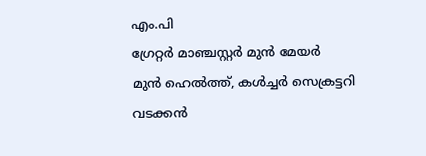എം.പി
ഗ്രേറ്റർ മാഞ്ചസ്റ്റർ മുൻ മേയർ
മുൻ ഹെൽത്ത്, കൾച്ചർ സെക്രട്ടറി
വടക്കൻ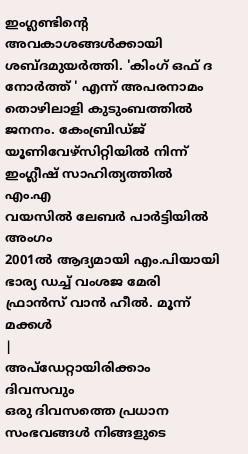ഇംഗ്ലണ്ടിന്റെ അവകാശങ്ങൾക്കായി ശബ്ദമുയർത്തി. 'കിംഗ് ഒഫ് ദ നോർത്ത് ' എന്ന് അപരനാമം
തൊഴിലാളി കുടുംബത്തിൽ ജനനം. കേംബ്രിഡ്ജ് യൂണിവേഴ്സിറ്റിയിൽ നിന്ന് ഇംഗ്ലീഷ് സാഹിത്യത്തിൽ എം.എ
വയസിൽ ലേബർ പാർട്ടിയിൽ അംഗം
2001ൽ ആദ്യമായി എം.പിയായി
ഭാര്യ ഡച്ച് വംശജ മേരി ഫ്രാൻസ് വാൻ ഹീൽ. മൂന്ന് മക്കൾ
|
അപ്ഡേറ്റായിരിക്കാം ദിവസവും
ഒരു ദിവസത്തെ പ്രധാന സംഭവങ്ങൾ നിങ്ങളുടെ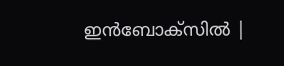ഇൻബോക്സിൽ |